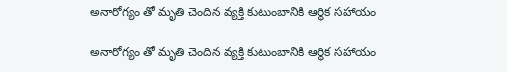అనారోగ్యం తో మృతి చెందిన వ్యక్తి కుటుంబానికి ఆర్థిక సహాయం

అనారోగ్యం తో మృతి చెందిన వ్యక్తి కుటుంబానికి ఆర్థిక సహాయం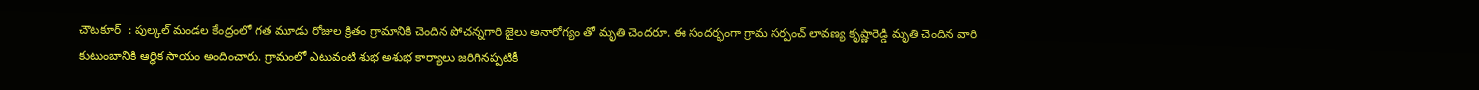చౌటకూర్  : పుల్కల్ మండల కేంద్రంలో గత మూడు రోజుల క్రితం గ్రామానికి చెందిన పోచన్నగారి జైలు అనారోగ్యం తో మృతి చెందరూ. ఈ సందర్భంగా గ్రామ సర్పంచ్ లావణ్య కృష్ణారెడ్డి మృతి చెందిన వారి కుటుంబానికి ఆర్థిక సాయం అందించారు. గ్రామంలో ఎటువంటి శుభ అశుభ కార్యాలు జరిగినప్పటికీ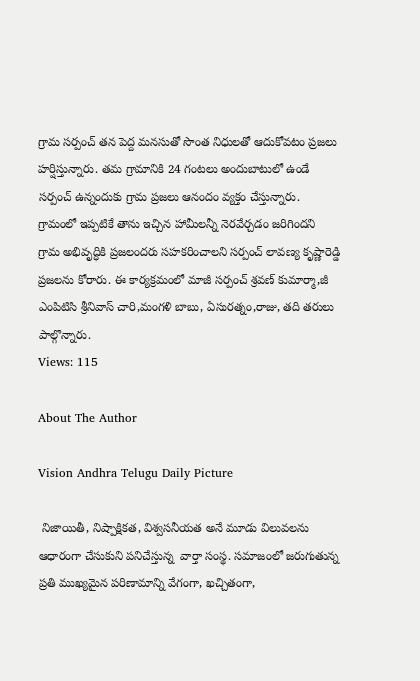గ్రామ సర్పంచ్ తన పెద్ద మనసుతో సొంత నిధులతో ఆదుకోవటం ప్రజలు హర్షిస్తున్నారు. తమ గ్రామానికి 24 గంటలు అందుబాటులో ఉండే సర్పంచ్ ఉన్నందుకు గ్రామ ప్రజలు ఆనందం వ్యక్తం చేస్తున్నారు. గ్రామంలో ఇప్పటికే తాను ఇచ్చిన హామీలన్నీ నెరవేర్చడం జరిగిందని గ్రామ అభివృద్ధికి ప్రజలందరు సహకరించాలని సర్పంచ్ లావణ్య కృష్ణారెడ్డి ప్రజలను కోరారు. ఈ కార్యక్రమంలో మాజీ సర్పంచ్ శ్రవణ్ కుమార్మా,జీ ఎంపిటిసి శ్రీనివాస్ చారి,మంగళి బాబు, ఏసురత్నం,రాజు, తది తరులు పాల్గొన్నారు.
Views: 115

About The Author

Vision Andhra Telugu Daily Picture

 నిజాయితీ, నిష్పాక్షికత, విశ్వసనీయత అనే మూడు విలువలను ఆధారంగా చేసుకుని పనిచేస్తున్న  వార్తా సంస్థ. సమాజంలో జరుగుతున్న ప్రతి ముఖ్యమైన పరిణామాన్ని వేగంగా, ఖచ్చితంగా,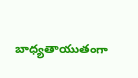బాధ్యతాయుతంగా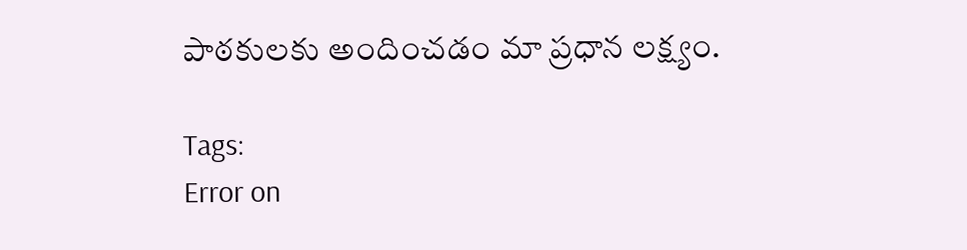పాఠకులకు అందించడం మా ప్రధాన లక్ష్యం.

Tags:
Error on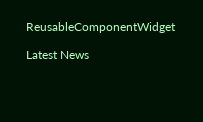ReusableComponentWidget

Latest News